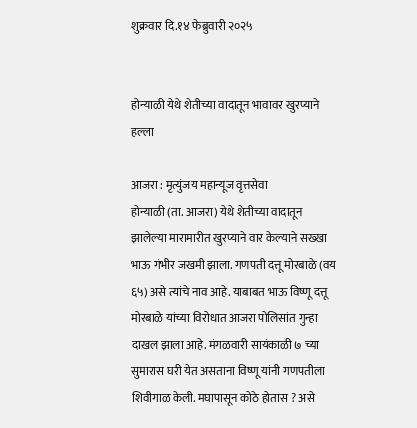शुक्रवार दि.१४ फेब्रुवारी २०२५


होन्याळी येथे शेतीच्या वादातून भावावर खुरप्याने हल्ला

आजरा : मृत्युंजय महान्यूज वृत्तसेवा
होन्याळी (ता. आजरा) येथे शेतीच्या वादातून झालेल्या मारामारीत खुरप्याने वार केल्याने सख्खा भाऊ गंभीर जखमी झाला. गणपती दत्तू मोरबाळे (वय ६५) असे त्यांचे नाव आहे. याबाबत भाऊ विष्णू दत्तू मोरबाळे यांच्या विरोधात आजरा पोलिसांत गुन्हा दाखल झाला आहे. मंगळवारी सायंकाळी ७ च्या सुमारास घरी येत असताना विष्णू यांनी गणपतीला शिवीगाळ केली. मघापासून कोठे होतास ? असे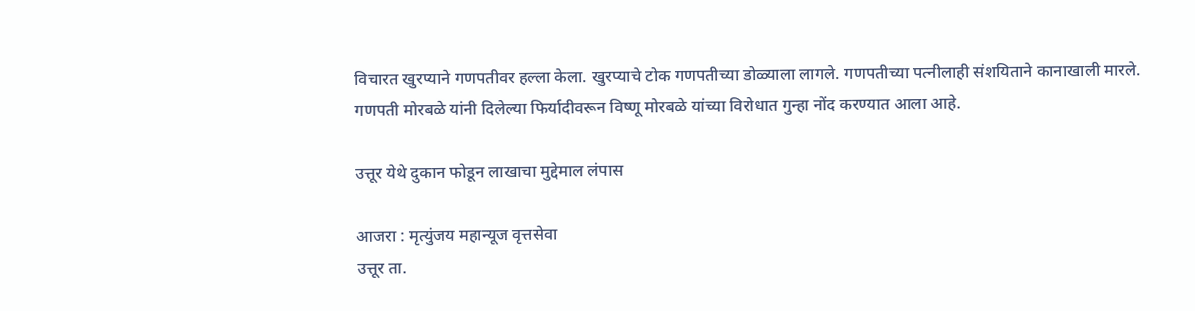विचारत खुरप्याने गणपतीवर हल्ला केला. खुरप्याचे टोक गणपतीच्या डोळ्याला लागले. गणपतीच्या पत्नीलाही संशयिताने कानाखाली मारले.
गणपती मोरबळे यांनी दिलेल्या फिर्यादीवरून विष्णू मोरबळे यांच्या विरोधात गुन्हा नोंद करण्यात आला आहे.

उत्तूर येथे दुकान फोडून लाखाचा मुद्देमाल लंपास

आजरा : मृत्युंजय महान्यूज वृत्तसेवा
उत्तूर ता.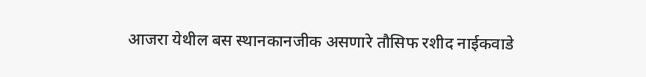आजरा येथील बस स्थानकानजीक असणारे तौसिफ रशीद नाईकवाडे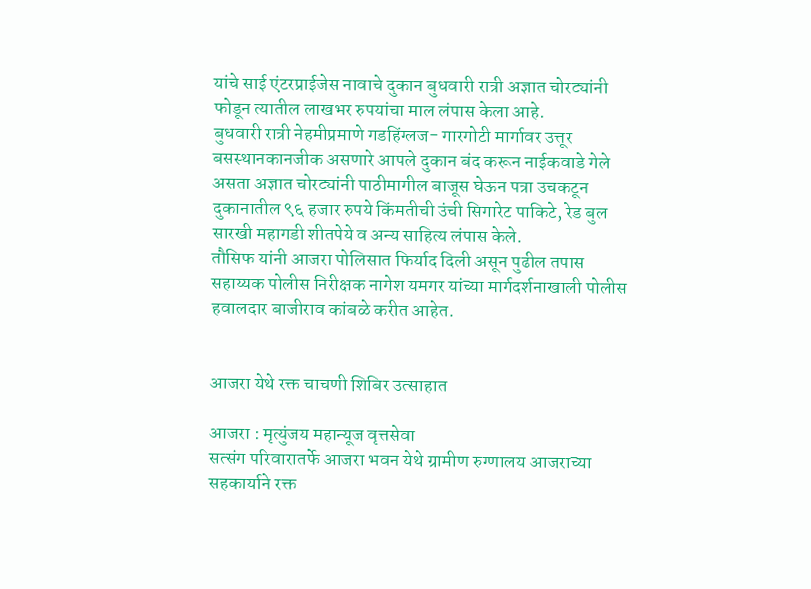यांचे साई एंटरप्राईजेस नावाचे दुकान बुधवारी रात्री अज्ञात चोरट्यांनी फोडून त्यातील लाखभर रुपयांचा माल लंपास केला आहे.
बुधवारी रात्री नेहमीप्रमाणे गडहिंग्लज- गारगोटी मार्गावर उत्तूर बसस्थानकानजीक असणारे आपले दुकान बंद करून नाईकवाडे गेले असता अज्ञात चोरट्यांनी पाठीमागील बाजूस घेऊन पत्रा उचकटून दुकानातील ९६ हजार रुपये किंमतीची उंची सिगारेट पाकिटे, रेड बुल सारखी महागडी शीतपेये व अन्य साहित्य लंपास केले.
तौसिफ यांनी आजरा पोलिसात फिर्याद दिली असून पुढील तपास सहाय्यक पोलीस निरीक्षक नागेश यमगर यांच्या मार्गदर्शनाखाली पोलीस हवालदार बाजीराव कांबळे करीत आहेत.


आजरा येथे रक्त चाचणी शिबिर उत्साहात

आजरा : मृत्युंजय महान्यूज वृत्तसेवा
सत्संग परिवारातर्फे आजरा भवन येथे ग्रामीण रुग्णालय आजराच्या सहकार्याने रक्त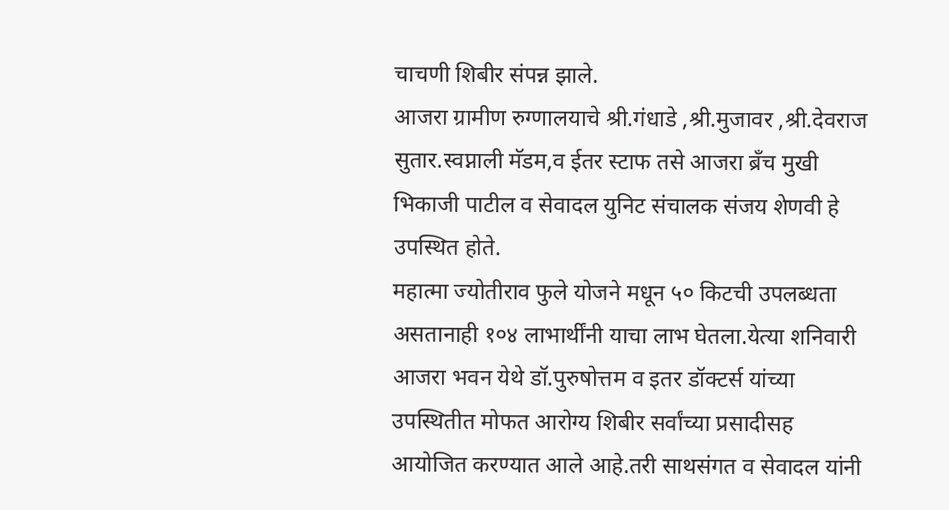चाचणी शिबीर संपन्न झाले.
आजरा ग्रामीण रुग्णालयाचे श्री.गंधाडे ,श्री.मुजावर ,श्री.देवराज सुतार.स्वप्नाली मॅडम,व ईतर स्टाफ तसे आजरा ब्रॅंच मुखी भिकाजी पाटील व सेवादल युनिट संचालक संजय शेणवी हे उपस्थित होते.
महात्मा ज्योतीराव फुले योजने मधून ५० किटची उपलब्धता असतानाही १०४ लाभार्थींनी याचा लाभ घेतला.येत्या शनिवारी आजरा भवन येथे डॉ.पुरुषोत्तम व इतर डॉक्टर्स यांच्या उपस्थितीत मोफत आरोग्य शिबीर सर्वांच्या प्रसादीसह आयोजित करण्यात आले आहे.तरी साथसंगत व सेवादल यांनी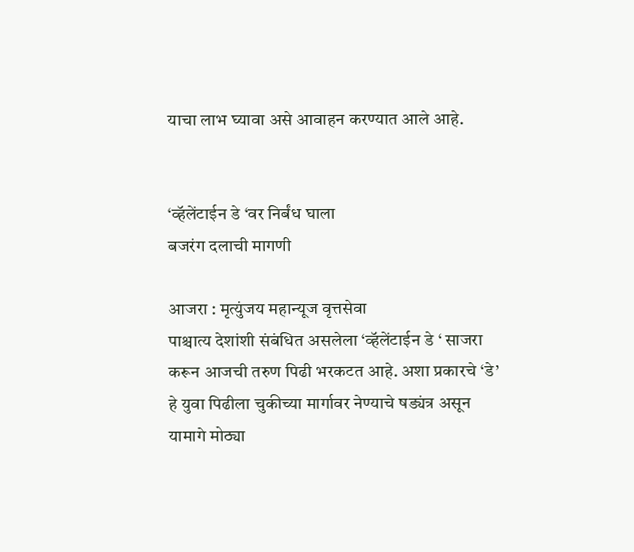याचा लाभ घ्यावा असे आवाहन करण्यात आले आहे.


‘व्हॅलेंटाईन डे ‘वर निर्बंध घाला
बजरंग दलाची मागणी

आजरा : मृत्युंजय महान्यूज वृत्तसेवा
पाश्चात्य देशांशी संबंधित असलेला ‘व्हॅलेंटाईन डे ‘ साजरा करून आजची तरुण पिढी भरकटत आहे. अशा प्रकारचे ‘डे’ हे युवा पिढीला चुकीच्या मार्गावर नेण्याचे षड्यंत्र असून यामागे मोठ्या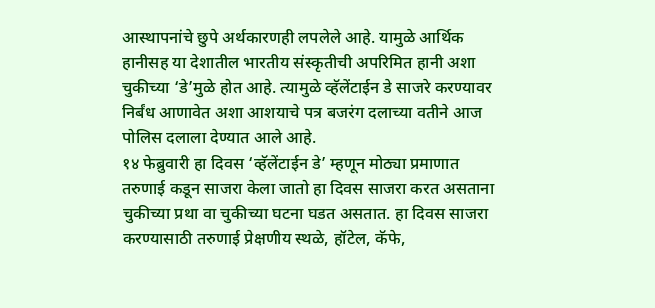आस्थापनांचे छुपे अर्थकारणही लपलेले आहे. यामुळे आर्थिक हानीसह या देशातील भारतीय संस्कृतीची अपरिमित हानी अशा चुकीच्या ‘डे’मुळे होत आहे. त्यामुळे व्हॅलेंटाईन डे साजरे करण्यावर निर्बंध आणावेत अशा आशयाचे पत्र बजरंग दलाच्या वतीने आज पोलिस दलाला देण्यात आले आहे.
१४ फेब्रुवारी हा दिवस ‘व्हॅलेंटाईन डे’ म्हणून मोठ्या प्रमाणात तरुणाई कडून साजरा केला जातो हा दिवस साजरा करत असताना चुकीच्या प्रथा वा चुकीच्या घटना घडत असतात. हा दिवस साजरा करण्यासाठी तरुणाई प्रेक्षणीय स्थळे, हॉटेल, कॅफे,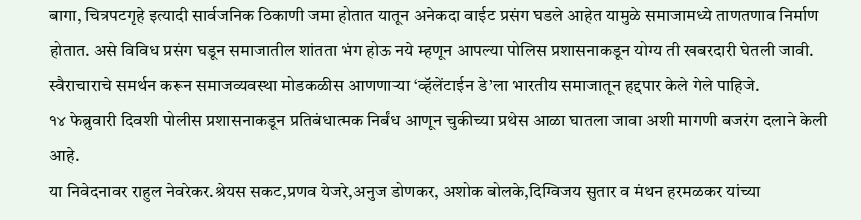बागा, चित्रपटगृहे इत्यादी सार्वजनिक ठिकाणी जमा होतात यातून अनेकदा वाईट प्रसंग घडले आहेत यामुळे समाजामध्ये ताणतणाव निर्माण होतात. असे विविध प्रसंग घडून समाजातील शांतता भंग होऊ नये म्हणून आपल्या पोलिस प्रशासनाकडून योग्य ती खबरदारी घेतली जावी. स्वैराचाराचे समर्थन करून समाजव्यवस्था मोडकळीस आणणाऱ्या ‘व्हॅलेंटाईन डे’ला भारतीय समाजातून हद्दपार केले गेले पाहिजे.
१४ फेब्रुवारी दिवशी पोलीस प्रशासनाकडून प्रतिबंधात्मक निर्बंध आणून चुकीच्या प्रथेस आळा घातला जावा अशी मागणी बजरंग दलाने केली आहे.
या निवेदनावर राहुल नेवरेकर.श्रेयस सकट,प्रणव येजरे,अनुज डोणकर, अशोक बोलके,दिग्विजय सुतार व मंथन हरमळकर यांच्या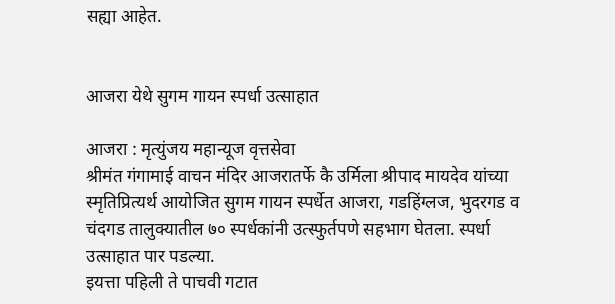सह्या आहेत.


आजरा येथे सुगम गायन स्पर्धा उत्साहात

आजरा : मृत्युंजय महान्यूज वृत्तसेवा
श्रीमंत गंगामाई वाचन मंदिर आजरातर्फे कै उर्मिला श्रीपाद मायदेव यांच्या स्मृतिप्रित्यर्थ आयोजित सुगम गायन स्पर्धेत आजरा, गडहिंग्लज, भुदरगड व चंदगड तालुक्यातील ७० स्पर्धकांनी उत्स्फुर्तपणे सहभाग घेतला. स्पर्धा उत्साहात पार पडल्या.
इयत्ता पहिली ते पाचवी गटात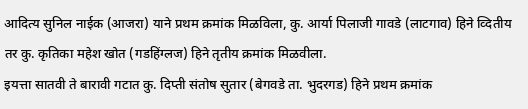आदित्य सुनिल नाईक (आजरा) याने प्रथम क्रमांक मिळविला, कु. आर्या पिलाजी गावडे (लाटगाव) हिने व्दितीय तर कु. कृतिका महेश खोत (गडहिंग्लज) हिने तृतीय क्रमांक मिळवीला.
इयत्ता सातवी ते बारावी गटात कु. दिप्ती संतोष सुतार (बेगवडे ता. भुदरगड) हिने प्रथम क्रमांक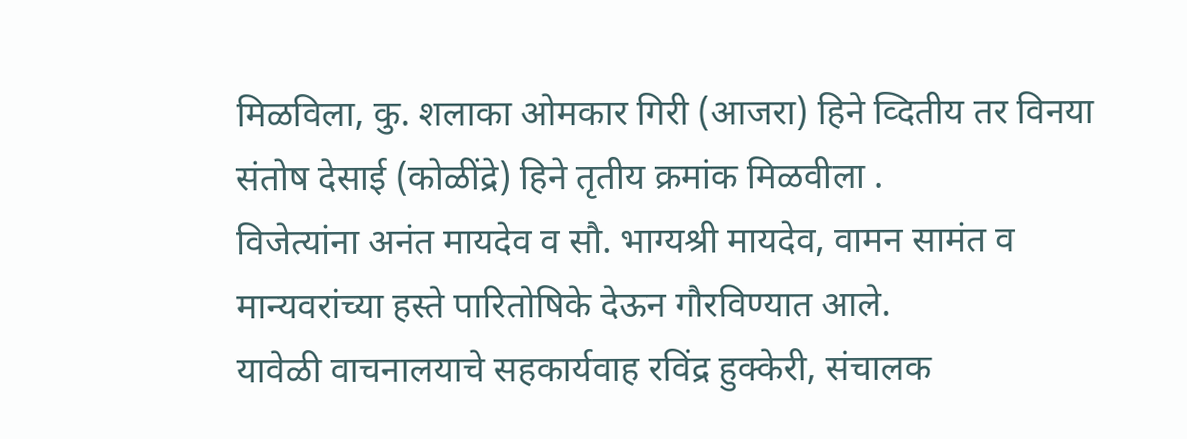मिळविला, कु. शलाका ओमकार गिरी (आजरा) हिने व्दितीय तर विनया संतोष देसाई (कोळींद्रे) हिने तृतीय क्रमांक मिळवीला .
विजेत्यांना अनंत मायदेव व सौ. भाग्यश्री मायदेव, वामन सामंत व मान्यवरांच्या हस्ते पारितोषिके देऊन गौरविण्यात आले.
यावेळी वाचनालयाचे सहकार्यवाह रविंद्र हुक्केरी, संचालक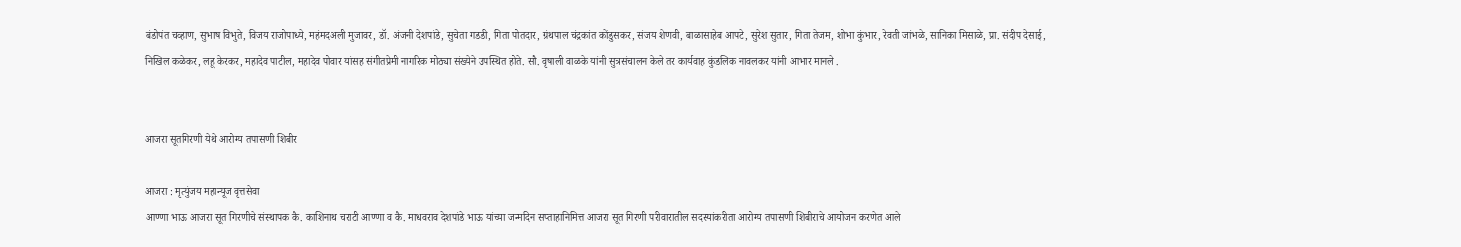बंडोपंत चव्हाण, सुभाष विभुते, विजय राजोपाध्ये, महंमदअली मुजावर, डॉ. अंजनी देशपांडे, सुचेता गडडी, गिता पोतदार, ग्रंथपाल चंद्रकांत कोंडुसकर, संजय शेणवी, बाळासाहेब आपटे, सुरेश सुतार, गिता तेजम, शोभा कुंभार, रेवती जांभळे, सानिका मिसाळे, प्रा. संदीप देसाई, निखिल कळेकर, लहू केरकर, महादेव पाटील, महादेव पोवार यांसह संगीतप्रेमी नागरिक मोठ्या संख्येने उपस्थित होते. सौ. वृषाली वाळके यांनी सुत्रसंचालन केले तर कार्यवाह कुंडलिक नावलकर यांनी आभार मानले .


आजरा सूतगिरणी येथे आरोग्य तपासणी शिबीर

आजरा : मृत्युंजय महान्यूज वृत्तसेवा
आण्णा भाऊ आजरा सूत गिरणीचे संस्थापक कै. काशिनाथ चराटी आण्णा व कै. माधवराव देशपांडे भाऊ यांच्या जन्मदिन सप्ताहानिमित्त आजरा सूत गिरणी परीवारातील सदस्यांकरीता आरोग्य तपासणी शिबीराचे आयोजन करणेत आले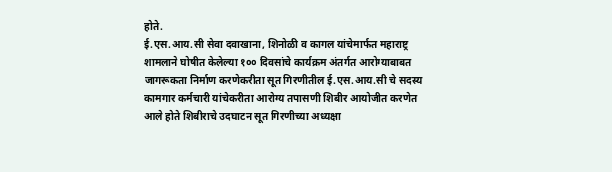होते.
ई.एस.आय.सी सेवा दवाखाना, शिनोळी व कागल यांचेमार्फत महाराष्ट्र शामलाने घोषीत केलेल्या १०० दिवसांचे कार्यक्रम अंतर्गत आरोग्याबाबत जागरूकता निर्माण करणेकरीता सूत गिरणीतील ई.एस.आय.सी चे सदस्य कामगार कर्मचारी यांचेकरीता आरोग्य तपासणी शिबीर आयोजीत करणेत आले होते शिबीराचे उदघाटन सूत गिरणीच्या अध्यक्षा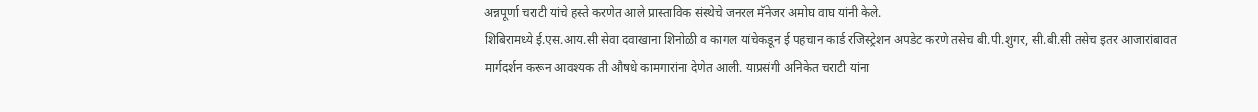अन्नपूर्णा चराटी यांचे हस्ते करणेत आले प्रास्ताविक संस्थेचे जनरल मॅनेजर अमोघ वाघ यांनी केले.
शिबिरामध्ये ई.एस.आय.सी सेवा दवाखाना शिनोळी व कागल यांचेकडून ई पहचान कार्ड रजिस्ट्रेशन अपडेट करणे तसेच बी.पी.शुगर, सी.बी.सी तसेच इतर आजारांबावत मार्गदर्शन करून आवश्यक ती औषधे कामगारांना देणेत आली. याप्रसंगी अनिकेत चराटी यांना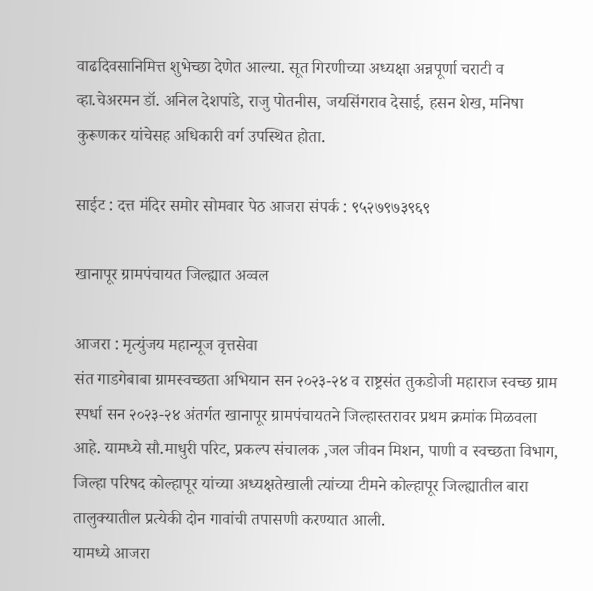वाढदिवसानिमित्त शुभेच्छा देणेत आल्या. सूत गिरणीच्या अध्यक्षा अन्नपूर्णा चराटी व व्हा.चेअरमन डॉ. अनिल देशपांडे, राजु पोतनीस, जयसिंगराव देसाई, हसन शेख, मनिषा कुरूणकर यांचेसह अधिकारी वर्ग उपस्थित होता.

साईट : दत्त मंदिर समोर सोमवार पेठ आजरा संपर्क : ९५२७९७३९६९

खानापूर ग्रामपंचायत जिल्ह्यात अव्वल

आजरा : मृत्युंजय महान्यूज वृत्तसेवा
संत गाडगेबाबा ग्रामस्वच्छता अभियान सन २०२३-२४ व राष्ट्रसंत तुकडोजी महाराज स्वच्छ ग्राम स्पर्धा सन २०२३-२४ अंतर्गत खानापूर ग्रामपंचायतने जिल्हास्तरावर प्रथम क्रमांक मिळवला आहे. यामध्ये सौ.माधुरी परिट, प्रकल्प संचालक ,जल जीवन मिशन, पाणी व स्वच्छता विभाग, जिल्हा परिषद कोल्हापूर यांच्या अध्यक्षतेखाली त्यांच्या टीमने कोल्हापूर जिल्ह्यातील बारा तालुक्यातील प्रत्येकी दोन गावांची तपासणी करण्यात आली.
यामध्ये आजरा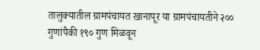तालुक्यातील ग्रामपंचायत खानापूर या ग्रामपंचायतीने २०० गुणांपैकी १९० गुण मिळवून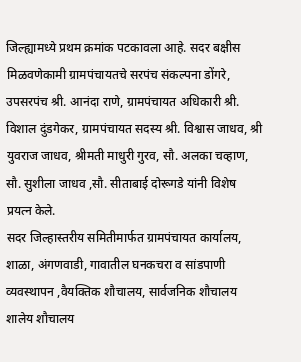जिल्ह्यामध्ये प्रथम क्रमांक पटकावला आहे. सदर बक्षीस मिळवणेकामी ग्रामपंचायतचे सरपंच संकल्पना डोंगरे, उपसरपंच श्री. आनंदा राणे, ग्रामपंचायत अधिकारी श्री. विशाल दुंडगेकर, ग्रामपंचायत सदस्य श्री. विश्वास जाधव, श्री युवराज जाधव, श्रीमती माधुरी गुरव, सौ. अलका चव्हाण, सौ. सुशीला जाधव ,सौ. सीताबाई दोरूगडे यांनी विशेष प्रयत्न केले.
सदर जिल्हास्तरीय समितीमार्फत ग्रामपंचायत कार्यालय, शाळा, अंगणवाडी, गावातील घनकचरा व सांडपाणी व्यवस्थापन ,वैयक्तिक शौचालय, सार्वजनिक शौचालय शालेय शौचालय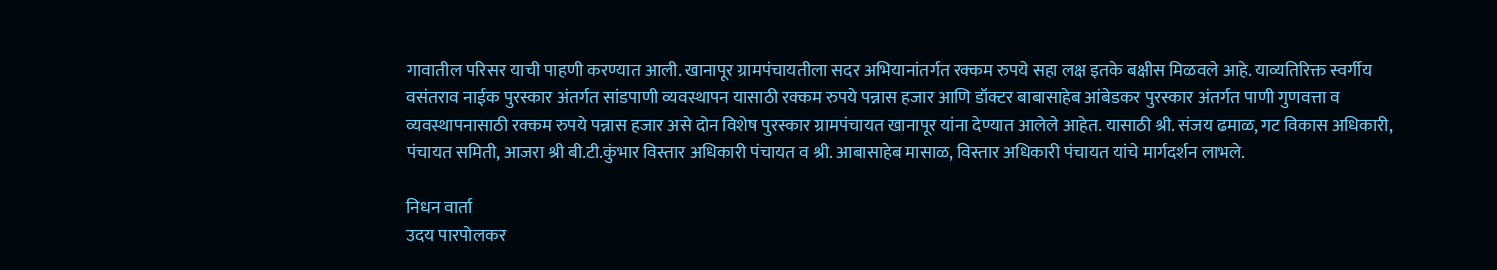गावातील परिसर याची पाहणी करण्यात आली. खानापूर ग्रामपंचायतीला सदर अभियानांतर्गत रक्कम रुपये सहा लक्ष इतके बक्षीस मिळवले आहे. याव्यतिरिक्त स्वर्गीय वसंतराव नाईक पुरस्कार अंतर्गत सांडपाणी व्यवस्थापन यासाठी रक्कम रुपये पन्नास हजार आणि डॉक्टर बाबासाहेब आंबेडकर पुरस्कार अंतर्गत पाणी गुणवत्ता व व्यवस्थापनासाठी रक्कम रुपये पन्नास हजार असे दोन विशेष पुरस्कार ग्रामपंचायत खानापूर यांना देण्यात आलेले आहेत. यासाठी श्री. संजय ढमाळ, गट विकास अधिकारी, पंचायत समिती, आजरा श्री बी.टी.कुंभार विस्तार अधिकारी पंचायत व श्री. आबासाहेब मासाळ, विस्तार अधिकारी पंचायत यांचे मार्गदर्शन लाभले.

निधन वार्ता
उदय पारपोलकर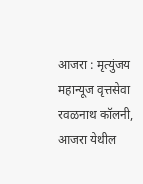आजरा : मृत्युंजय महान्यूज वृत्तसेवा
रवळनाथ कॉलनी, आजरा येथील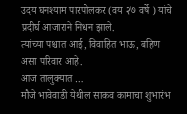उदय घनश्याम पारपोलकर (वय २७ वर्षे ) यांचे प्रदीर्घ आजाराने निधन झाले.
त्यांच्या पश्चात आई, विवाहित भाऊ, बहिण असा परिवार आहे.
आज तालुक्यात …
मौजे भावेवाडी येथील साकव कामाचा शुभारंभ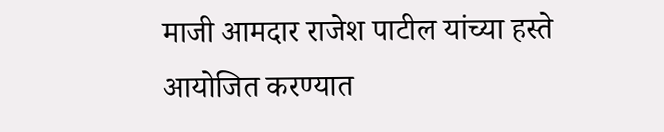माजी आमदार राजेश पाटील यांच्या हस्ते आयोजित करण्यात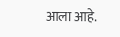आला आहे.